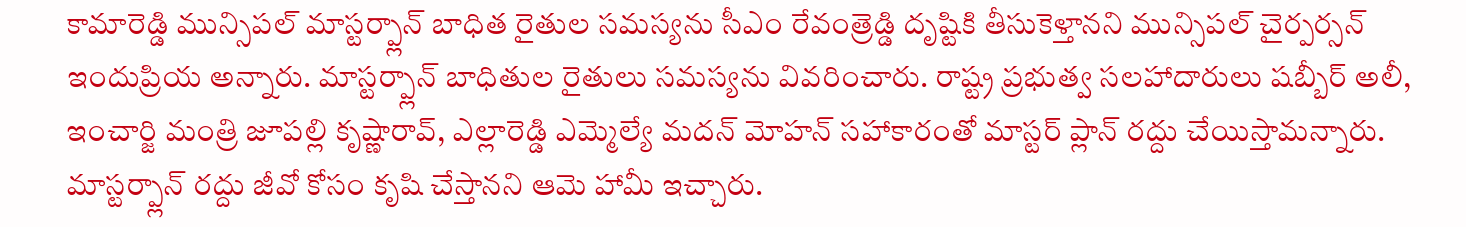కామారెడ్డి మున్సిపల్ మాస్టర్ప్లాన్ బాధిత రైతుల సమస్యను సీఎం రేవంత్రెడ్డి దృష్టికి తీసుకెళ్తానని మున్సిపల్ చైర్పర్సన్ ఇందుప్రియ అన్నారు. మాస్టర్ప్లాన్ బాధితుల రైతులు సమస్యను వివరించారు. రాష్ట్ర ప్రభుత్వ సలహాదారులు షబ్బీర్ అలీ, ఇంచార్జి మంత్రి జూపల్లి కృష్ణారావ్, ఎల్లారెడ్డి ఎమ్మెల్యే మదన్ మోహన్ సహాకారంతో మాస్టర్ ప్లాన్ రద్దు చేయిస్తామన్నారు. మాస్టర్ప్లాన్ రద్దు జీవో కోసం కృషి చేస్తానని ఆమె హామీ ఇచ్చారు.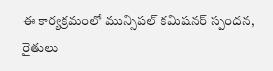ఈ కార్యక్రమంలో మున్సిపల్ కమిషనర్ స్పందన, రైతులు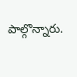పాల్గొన్నారు.